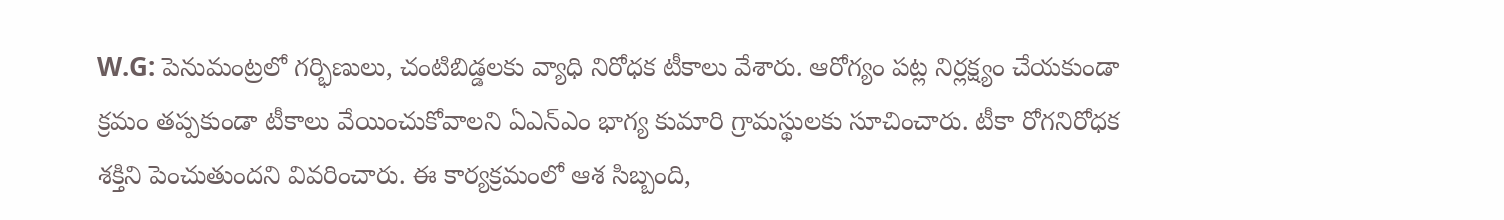W.G: పెనుమంట్రలో గర్భిణులు, చంటిబిడ్డలకు వ్యాధి నిరోధక టీకాలు వేశారు. ఆరోగ్యం పట్ల నిర్లక్ష్యం చేయకుండా క్రమం తప్పకుండా టీకాలు వేయించుకోవాలని ఏఎన్ఎం భాగ్య కుమారి గ్రామస్థులకు సూచించారు. టీకా రోగనిరోధక శక్తిని పెంచుతుందని వివరించారు. ఈ కార్యక్రమంలో ఆశ సిబ్బంది,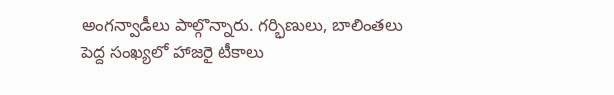అంగన్వాడీలు పాల్గొన్నారు. గర్భిణులు, బాలింతలు పెద్ద సంఖ్యలో హాజరై టీకాలు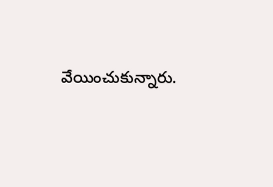వేయించుకున్నారు.